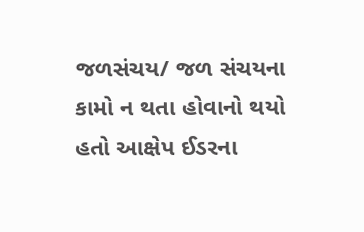જળસંચય/ જળ સંચયના કામો ન થતા હોવાનો થયો હતો આક્ષેપ ઈડરના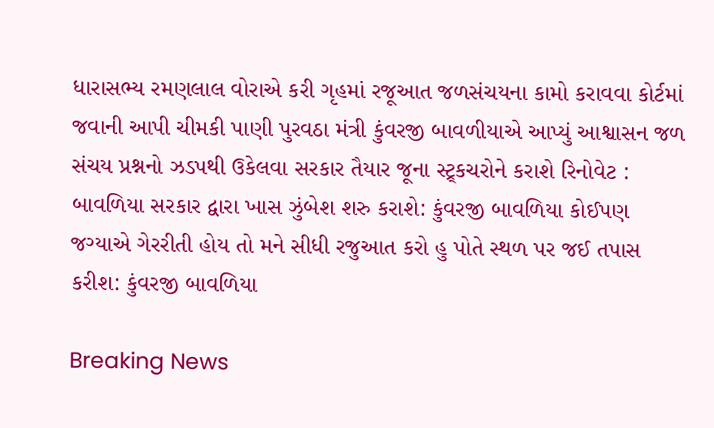ધારાસભ્ય રમણલાલ વોરાએ કરી ગૃહમાં રજૂઆત જળસંચયના કામો કરાવવા કોર્ટમાં જવાની આપી ચીમકી પાણી પુરવઠા મંત્રી કુંવરજી બાવળીયાએ આપ્યું આશ્વાસન જળ સંચય પ્રશ્નનો ઝડપથી ઉકેલવા સરકાર તૈયાર જૂના સ્ટ્ર્કચરોને કરાશે રિનોવેટ : બાવળિયા સરકાર દ્વારા ખાસ ઝુંબેશ શરુ કરાશે: કુંવરજી બાવળિયા કોઈપણ જગ્યાએ ગેરરીતી હોય તો મને સીધી રજુઆત કરો હુ પોતે સ્થળ પર જઈ તપાસ કરીશ: કુંવરજી બાવળિયા

Breaking News